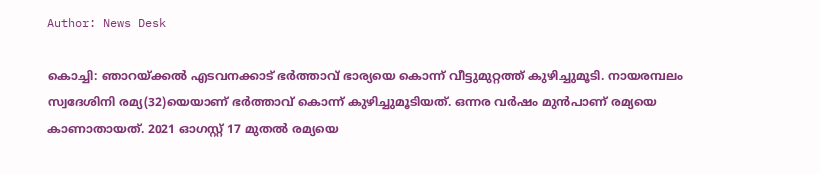Author: News Desk

കൊച്ചി: ഞാറയ്ക്കല്‍ എടവനക്കാട് ഭര്‍ത്താവ് ഭാര്യയെ കൊന്ന് വീട്ടുമുറ്റത്ത് കുഴിച്ചുമൂടി. നായരമ്പലം സ്വദേശിനി രമ്യ(32)യെയാണ് ഭർത്താവ് കൊന്ന് കുഴിച്ചുമൂടിയത്. ഒന്നര വർഷം മുൻപാണ് രമ്യയെ കാണാതായത്. 2021 ഓഗസ്റ്റ് 17 മുതൽ രമ്യയെ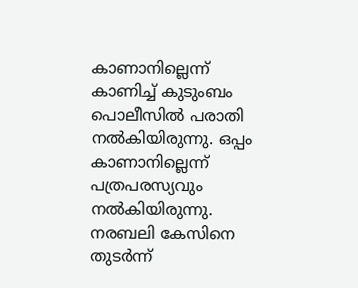കാണാനില്ലെന്ന് കാണിച്ച് കുടുംബം പൊലീസിൽ പരാതി നൽകിയിരുന്നു. ഒപ്പം കാണാനില്ലെന്ന് പത്രപരസ്യവും നൽകിയിരുന്നു. നരബലി കേസിനെ തുടർന്ന്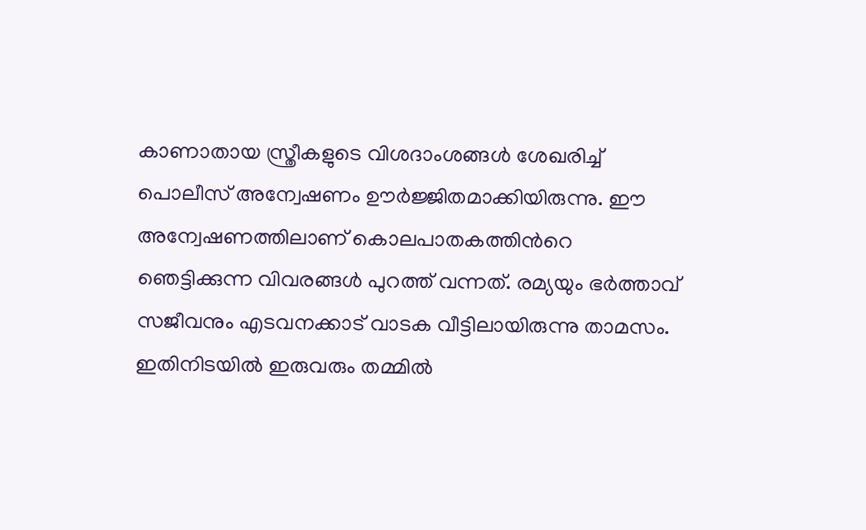കാണാതായ സ്ത്രീകളുടെ വിശദാംശങ്ങൾ ശേഖരിച്ച് പൊലീസ് അന്വേഷണം ഊർജ്ജിതമാക്കിയിരുന്നു. ഈ അന്വേഷണത്തിലാണ് കൊലപാതകത്തിന്‍റെ ഞെട്ടിക്കുന്ന വിവരങ്ങൾ പുറത്ത് വന്നത്. രമ്യയും ഭർത്താവ് സജീവനും എടവനക്കാട് വാടക വീട്ടിലായിരുന്നു താമസം. ഇതിനിടയിൽ ഇരുവരും തമ്മിൽ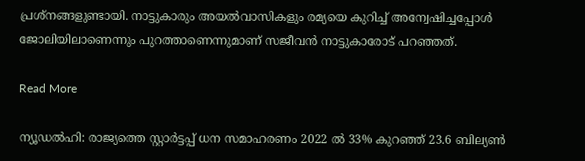പ്രശ്നങ്ങളുണ്ടായി. നാട്ടുകാരും അയൽവാസികളും രമ്യയെ കുറിച്ച് അന്വേഷിച്ചപ്പോൾ ജോലിയിലാണെന്നും പുറത്താണെന്നുമാണ് സജീവൻ നാട്ടുകാരോട് പറഞ്ഞത്.

Read More

ന്യൂഡല്‍ഹി: രാജ്യത്തെ സ്റ്റാര്‍ട്ടപ്പ് ധന സമാഹരണം 2022 ല്‍ 33% കുറഞ്ഞ് 23.6 ബില്യണ്‍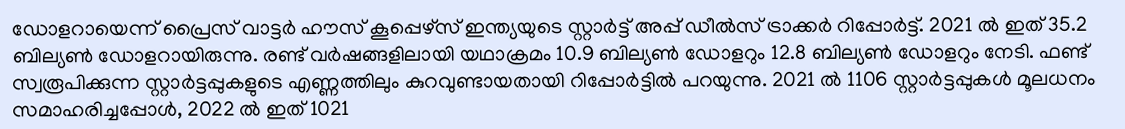ഡോളറായെന്ന് പ്രൈസ് വാട്ടര്‍ ഹൗസ് കൂപ്പെഴ്‌സ് ഇന്ത്യയുടെ സ്റ്റാര്‍ട്ട് അപ്പ് ഡീല്‍സ് ട്രാക്കര്‍ റിപ്പോര്‍ട്ട്. 2021 ൽ ഇത് 35.2 ബില്യൺ ഡോളറായിരുന്നു. രണ്ട് വർഷങ്ങളിലായി യഥാക്രമം 10.9 ബില്യൺ ഡോളറും 12.8 ബില്യൺ ഡോളറും നേടി. ഫണ്ട് സ്വരൂപിക്കുന്ന സ്റ്റാര്‍ട്ടപ്പുകളുടെ എണ്ണത്തിലും കുറവുണ്ടായതായി റിപ്പോർട്ടിൽ പറയുന്നു. 2021 ൽ 1106 സ്റ്റാര്‍ട്ടപ്പുകൾ മൂലധനം സമാഹരിച്ചപ്പോൾ, 2022 ൽ ഇത് 1021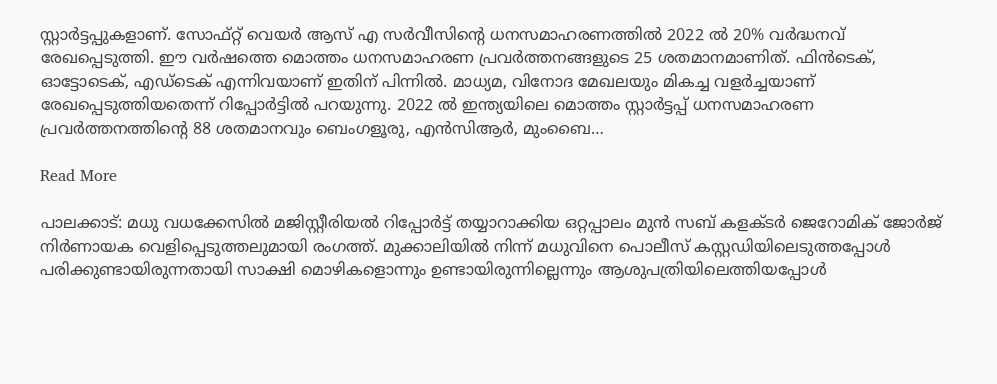സ്റ്റാര്‍ട്ടപ്പുകളാണ്. സോഫ്റ്റ് വെയർ ആസ് എ സർവീസിന്റെ ധനസമാഹരണത്തിൽ 2022 ൽ 20% വർദ്ധനവ് രേഖപ്പെടുത്തി. ഈ വർഷത്തെ മൊത്തം ധനസമാഹരണ പ്രവർത്തനങ്ങളുടെ 25 ശതമാനമാണിത്. ഫിൻടെക്, ഓട്ടോടെക്, എഡ്ടെക് എന്നിവയാണ് ഇതിന് പിന്നിൽ. മാധ്യമ, വിനോദ മേഖലയും മികച്ച വളർച്ചയാണ് രേഖപ്പെടുത്തിയതെന്ന് റിപ്പോർട്ടിൽ പറയുന്നു. 2022 ൽ ഇന്ത്യയിലെ മൊത്തം സ്റ്റാര്‍ട്ടപ്പ് ധനസമാഹരണ പ്രവർത്തനത്തിന്‍റെ 88 ശതമാനവും ബെംഗളൂരു, എൻസിആർ, മുംബൈ…

Read More

പാലക്കാട്: മധു വധക്കേസിൽ മജിസ്റ്റീരിയൽ റിപ്പോർട്ട് തയ്യാറാക്കിയ ഒറ്റപ്പാലം മുൻ സബ് കളക്ടർ ജെറോമിക് ജോർജ് നിർണായക വെളിപ്പെടുത്തലുമായി രംഗത്ത്. മുക്കാലിയിൽ നിന്ന് മധുവിനെ പൊലീസ് കസ്റ്റഡിയിലെടുത്തപ്പോൾ പരിക്കുണ്ടായിരുന്നതായി സാക്ഷി മൊഴികളൊന്നും ഉണ്ടായിരുന്നില്ലെന്നും ആശുപത്രിയിലെത്തിയപ്പോൾ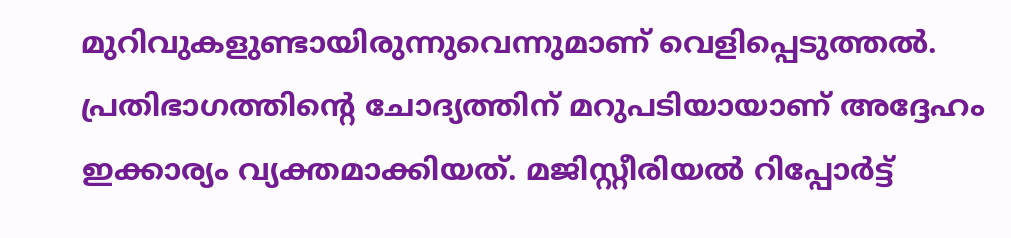മുറിവുകളുണ്ടായിരുന്നുവെന്നുമാണ് വെളിപ്പെടുത്തൽ. പ്രതിഭാഗത്തിന്‍റെ ചോദ്യത്തിന് മറുപടിയായാണ് അദ്ദേഹം ഇക്കാര്യം വ്യക്തമാക്കിയത്. മജിസ്റ്റീരിയൽ റിപ്പോർട്ട്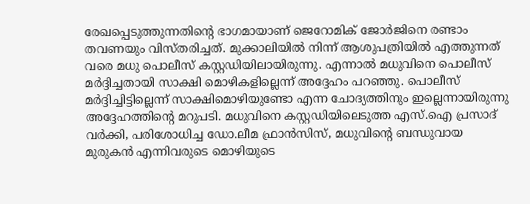രേഖപ്പെടുത്തുന്നതിന്‍റെ ഭാഗമായാണ് ജെറോമിക് ജോർജിനെ രണ്ടാം തവണയും വിസ്തരിച്ചത്. മുക്കാലിയിൽ നിന്ന് ആശുപത്രിയിൽ എത്തുന്നത് വരെ മധു പൊലീസ് കസ്റ്റഡിയിലായിരുന്നു. എന്നാൽ മധുവിനെ പൊലീസ് മർദ്ദിച്ചതായി സാക്ഷി മൊഴികളില്ലെന്ന് അദ്ദേഹം പറഞ്ഞു. പൊലീസ് മർദ്ദിച്ചിട്ടില്ലെന്ന് സാക്ഷിമൊഴിയുണ്ടോ എന്ന ചോദ്യത്തിനും ഇല്ലെന്നായിരുന്നു അദ്ദേഹത്തിന്റെ മറുപടി. മധുവിനെ കസ്റ്റഡിയിലെടുത്ത എസ്.ഐ പ്രസാദ് വർക്കി, പരിശോധിച്ച ഡോ.ലീമ ഫ്രാൻസിസ്, മധുവിന്‍റെ ബന്ധുവായ മുരുകൻ എന്നിവരുടെ മൊഴിയുടെ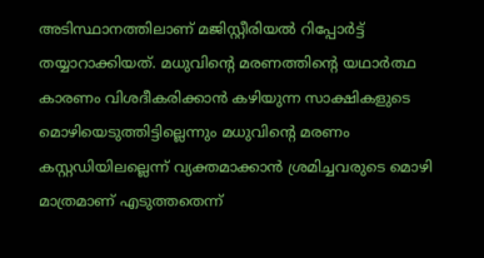അടിസ്ഥാനത്തിലാണ് മജിസ്റ്റീരിയൽ റിപ്പോർട്ട് തയ്യാറാക്കിയത്. മധുവിന്‍റെ മരണത്തിന്‍റെ യഥാർത്ഥ കാരണം വിശദീകരിക്കാൻ കഴിയുന്ന സാക്ഷികളുടെ മൊഴിയെടുത്തിട്ടില്ലെന്നും മധുവിന്‍റെ മരണം കസ്റ്റഡിയിലല്ലെന്ന് വ്യക്തമാക്കാൻ ശ്രമിച്ചവരുടെ മൊഴി മാത്രമാണ് എടുത്തതെന്ന്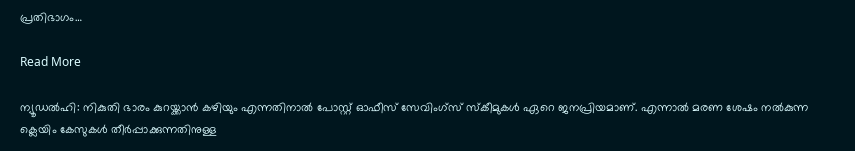പ്രതിഭാഗം…

Read More

ന്യൂഡൽഹി: നികുതി ഭാരം കുറയ്ക്കാൻ കഴിയും എന്നതിനാൽ പോസ്റ്റ് ഓഫീസ് സേവിംഗ്സ് സ്കീമുകൾ ഏറെ ജനപ്രിയമാണ്. എന്നാൽ മരണ ശേഷം നൽകുന്ന ക്ലെയിം കേസുകൾ തീർപ്പാക്കുന്നതിനുള്ള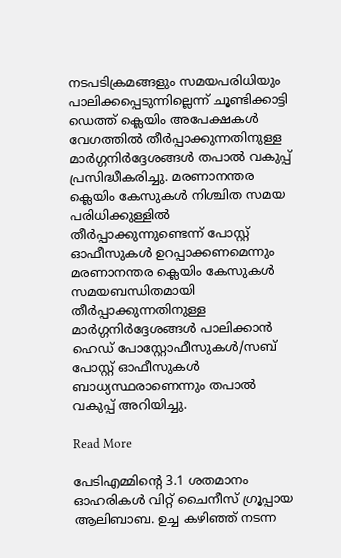നടപടിക്രമങ്ങളും സമയപരിധിയും പാലിക്കപ്പെടുന്നില്ലെന്ന് ചൂണ്ടിക്കാട്ടി ഡെത്ത് ക്ലെയിം അപേക്ഷകൾ വേഗത്തിൽ തീർപ്പാക്കുന്നതിനുള്ള മാർഗ്ഗനിർദ്ദേശങ്ങൾ തപാൽ വകുപ്പ് പ്രസിദ്ധീകരിച്ചു. മരണാനന്തര ക്ലെയിം കേസുകൾ നിശ്ചിത സമയ പരിധിക്കുള്ളിൽ തീർപ്പാക്കുന്നുണ്ടെന്ന് പോസ്റ്റ് ഓഫീസുകൾ ഉറപ്പാക്കണമെന്നും മരണാനന്തര ക്ലെയിം കേസുകൾ സമയബന്ധിതമായി തീർപ്പാക്കുന്നതിനുള്ള മാർഗ്ഗനിർദ്ദേശങ്ങൾ പാലിക്കാൻ ഹെഡ് പോസ്റ്റോഫീസുകൾ/സബ് പോസ്റ്റ് ഓഫീസുകൾ ബാധ്യസ്ഥരാണെന്നും തപാൽ വകുപ്പ് അറിയിച്ചു.

Read More

പേടിഎമ്മിന്‍റെ 3.1 ശതമാനം ഓഹരികൾ വിറ്റ് ചൈനീസ് ഗ്രൂപ്പായ ആലിബാബ. ഉച്ച കഴിഞ്ഞ് നടന്ന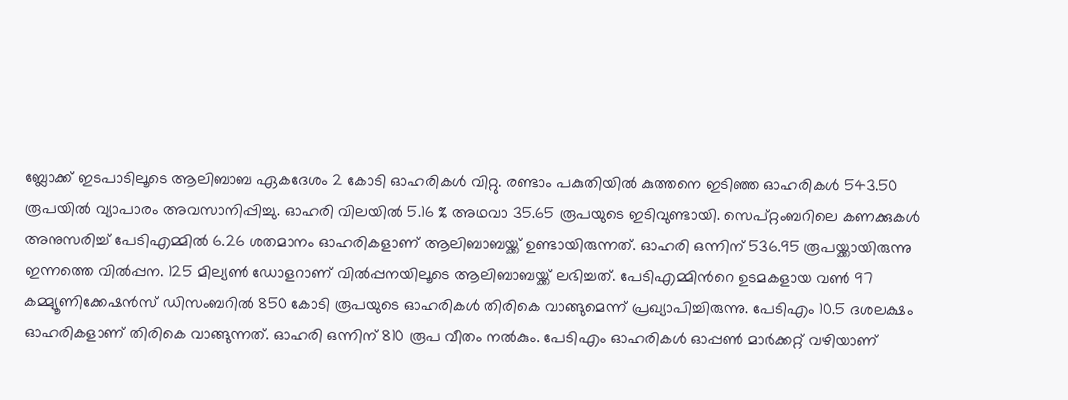ബ്ലോക്ക് ഇടപാടിലൂടെ ആലിബാബ ഏകദേശം 2 കോടി ഓഹരികൾ വിറ്റു. രണ്ടാം പകുതിയിൽ കുത്തനെ ഇടിഞ്ഞ ഓഹരികൾ 543.50 രൂപയിൽ വ്യാപാരം അവസാനിപ്പിച്ചു. ഓഹരി വിലയിൽ 5.16 % അഥവാ 35.65 രൂപയുടെ ഇടിവുണ്ടായി. സെപ്റ്റംബറിലെ കണക്കുകൾ അനുസരിച്ച് പേടിഎമ്മിൽ 6.26 ശതമാനം ഓഹരികളാണ് ആലിബാബയ്ക്ക് ഉണ്ടായിരുന്നത്. ഓഹരി ഒന്നിന് 536.95 രൂപയ്ക്കായിരുന്നു ഇന്നത്തെ വില്‍പ്പന. 125 മില്യണ്‍ ഡോളറാണ് വില്‍പ്പനയിലൂടെ ആലിബാബയ്ക്ക് ലഭിച്ചത്. പേടിഎമ്മിന്‍റെ ഉടമകളായ വൺ 97 കമ്മ്യൂണിക്കേഷൻസ് ഡിസംബറിൽ 850 കോടി രൂപയുടെ ഓഹരികൾ തിരികെ വാങ്ങുമെന്ന് പ്രഖ്യാപിച്ചിരുന്നു. പേടിഎം 10.5 ദശലക്ഷം ഓഹരികളാണ് തിരികെ വാങ്ങുന്നത്. ഓഹരി ഒന്നിന് 810 രൂപ വീതം നൽകും. പേടിഎം ഓഹരികൾ ഓപ്പൺ മാർക്കറ്റ് വഴിയാണ്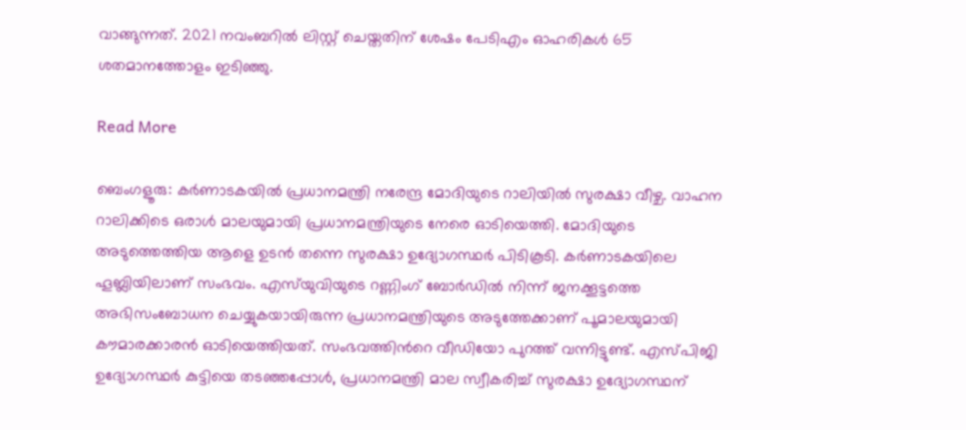വാങ്ങുന്നത്. 2021 നവംബറിൽ ലിസ്റ്റ് ചെയ്തതിന് ശേഷം പേടിഎം ഓഹരികൾ 65 ശതമാനത്തോളം ഇടിഞ്ഞു.

Read More

ബെംഗളൂരു: കർണാടകയിൽ പ്രധാനമന്ത്രി നരേന്ദ്ര മോദിയുടെ റാലിയിൽ സുരക്ഷാ വീഴ്ച. വാഹന റാലിക്കിടെ ഒരാൾ മാലയുമായി പ്രധാനമന്ത്രിയുടെ നേരെ ഓടിയെത്തി. മോദിയുടെ അടുത്തെത്തിയ ആളെ ഉടൻ തന്നെ സുരക്ഷാ ഉദ്യോഗസ്ഥർ പിടികൂടി. കർണാടകയിലെ ഹൂബ്ലിയിലാണ് സംഭവം. എസ്‌യുവിയുടെ റണ്ണിംഗ് ബോർഡിൽ നിന്ന് ജനക്കൂട്ടത്തെ അഭിസംബോധന ചെയ്യുകയായിരുന്ന പ്രധാനമന്ത്രിയുടെ അടുത്തേക്കാണ് പൂമാലയുമായി കൗമാരക്കാരൻ ഓടിയെത്തിയത്. സംഭവത്തിന്‍റെ വീഡിയോ പുറത്ത് വന്നിട്ടുണ്ട്. എസ്പിജി ഉദ്യോഗസ്ഥർ കുട്ടിയെ തടഞ്ഞപ്പോൾ, പ്രധാനമന്ത്രി മാല സ്വീകരിച്ച് സുരക്ഷാ ഉദ്യോഗസ്ഥന്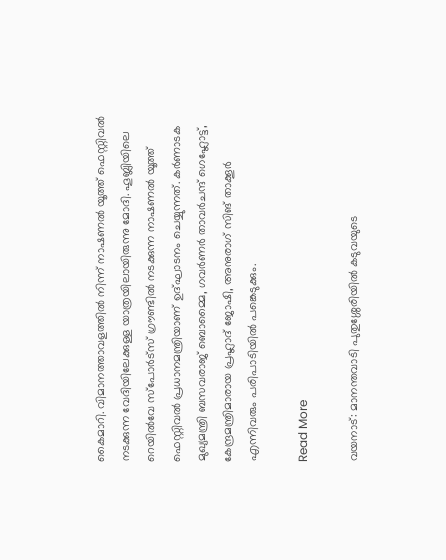കൈമാറി. വിമാനത്താവളത്തില്‍ നിന്ന് നാഷണല്‍ യൂത്ത് ഫെസ്റ്റിവല്‍ നടക്കുന്ന വേദിയിലേക്കുള്ള യാത്രയിലായിരുന്നു മോദി. ഹൂബ്ലിയിലെ റെയില്‍വേ സ്‌പോര്‍ട്‌സ് ഗ്രൗണ്ടില്‍ നടക്കുന്ന നാഷണല്‍ യൂത്ത് ഫെസ്റ്റിവല്‍ പ്രധാനമന്ത്രിയാണ് ഉദ്ഘാടനം ചെയ്യുന്നത്. കര്‍ണാടക മുഖ്യമന്ത്രി ബസവരാജ് ബൊമ്മൈ, ഗവര്‍ണര്‍ താവര്‍ചന്ദ് ഗെഹ്ലോട്ട്, കേന്ദ്രമന്ത്രിമാരായ പ്രഹ്ലാദ് ജോഷി, അനുരാഗ് സിങ് താക്കൂര്‍ എന്നിവരും പരിപാടിയില്‍ പങ്കെടുക്കും.

Read More

വയനാട്: മാനന്തവാടി പുതുശ്ശേരിയിൽ കടുവയുടെ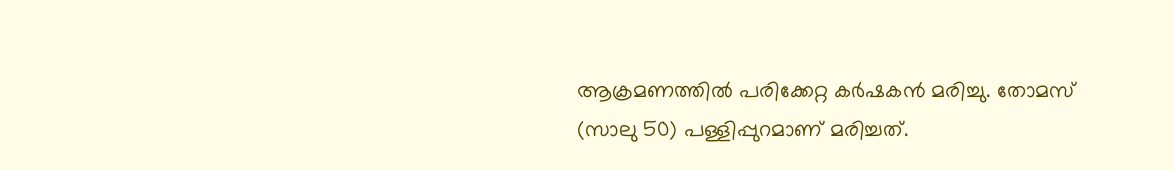ആക്രമണത്തിൽ പരിക്കേറ്റ കർഷകൻ മരിച്ചു. തോമസ് (സാലു 50) പള്ളിപ്പുറമാണ് മരിച്ചത്.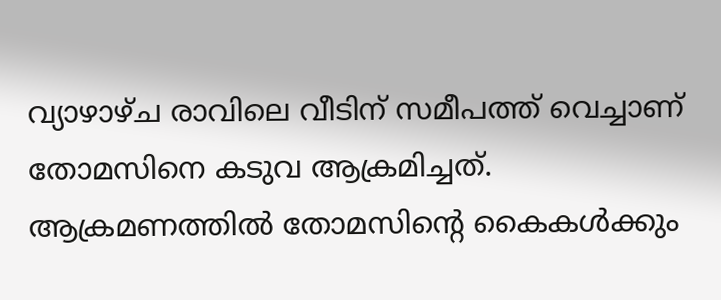വ്യാഴാഴ്ച രാവിലെ വീടിന് സമീപത്ത് വെച്ചാണ് തോമസിനെ കടുവ ആക്രമിച്ചത്. ആക്രമണത്തിൽ തോമസിൻ്റെ കൈകൾക്കും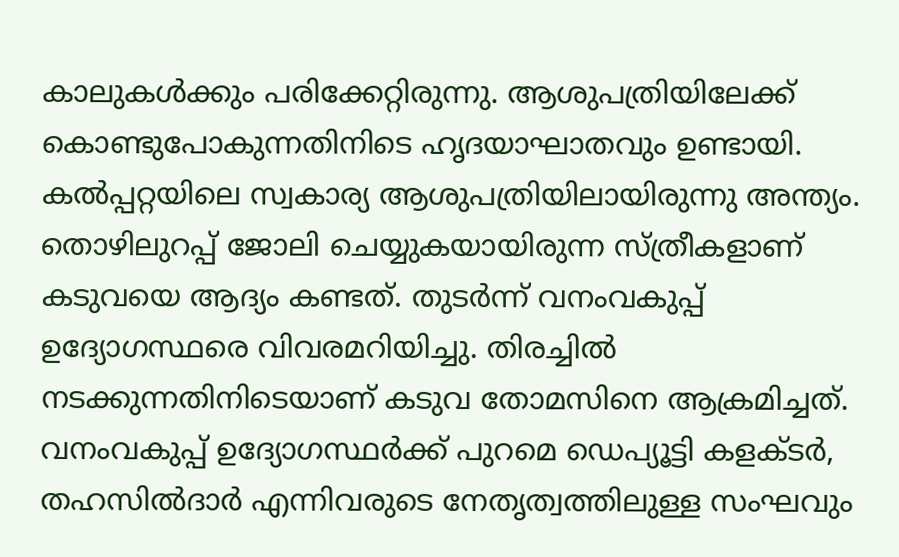കാലുകൾക്കും പരിക്കേറ്റിരുന്നു. ആശുപത്രിയിലേക്ക് കൊണ്ടുപോകുന്നതിനിടെ ഹൃദയാഘാതവും ഉണ്ടായി. കൽപ്പറ്റയിലെ സ്വകാര്യ ആശുപത്രിയിലായിരുന്നു അന്ത്യം. തൊഴിലുറപ്പ് ജോലി ചെയ്യുകയായിരുന്ന സ്ത്രീകളാണ് കടുവയെ ആദ്യം കണ്ടത്. തുടർന്ന് വനംവകുപ്പ് ഉദ്യോഗസ്ഥരെ വിവരമറിയിച്ചു. തിരച്ചിൽ നടക്കുന്നതിനിടെയാണ് കടുവ തോമസിനെ ആക്രമിച്ചത്. വനംവകുപ്പ് ഉദ്യോഗസ്ഥർക്ക് പുറമെ ഡെപ്യൂട്ടി കളക്ടർ, തഹസിൽദാർ എന്നിവരുടെ നേതൃത്വത്തിലുള്ള സംഘവും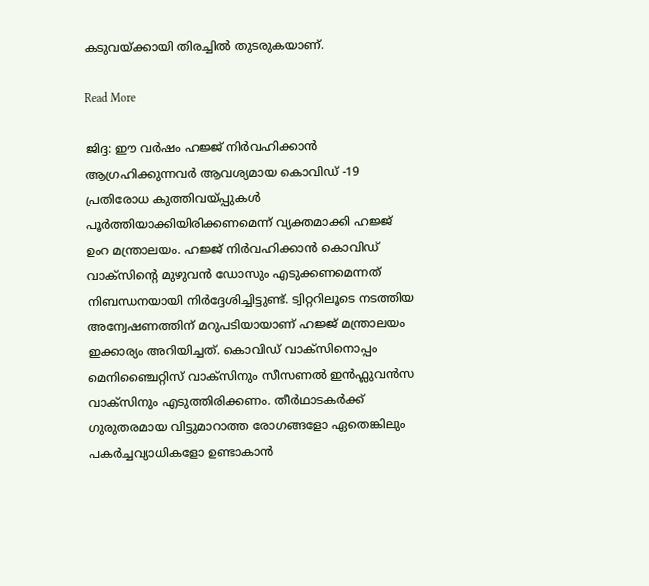കടുവയ്ക്കായി തിരച്ചിൽ തുടരുകയാണ്.

Read More

ജിദ്ദ: ഈ വർഷം ഹജ്ജ് നിർവഹിക്കാൻ ആഗ്രഹിക്കുന്നവർ ആവശ്യമായ കൊവിഡ് -19 പ്രതിരോധ കുത്തിവയ്പ്പുകൾ പൂർത്തിയാക്കിയിരിക്കണമെന്ന് വ്യക്തമാക്കി ഹജ്ജ് ഉംറ മന്ത്രാലയം. ഹജ്ജ് നിർവഹിക്കാൻ കൊവിഡ് വാക്സിന്‍റെ മുഴുവൻ ഡോസും എടുക്കണമെന്നത് നിബന്ധനയായി നിർദ്ദേശിച്ചിട്ടുണ്ട്. ട്വിറ്ററിലൂടെ നടത്തിയ അന്വേഷണത്തിന് മറുപടിയായാണ് ഹജ്ജ് മന്ത്രാലയം ഇക്കാര്യം അറിയിച്ചത്. കൊവിഡ് വാക്സിനൊപ്പം മെനിഞ്ചൈറ്റിസ് വാക്സിനും സീസണൽ ഇൻഫ്ലുവൻസ വാക്സിനും എടുത്തിരിക്കണം. തീർഥാടകർക്ക് ഗുരുതരമായ വിട്ടുമാറാത്ത രോഗങ്ങളോ ഏതെങ്കിലും പകർച്ചവ്യാധികളോ ഉണ്ടാകാൻ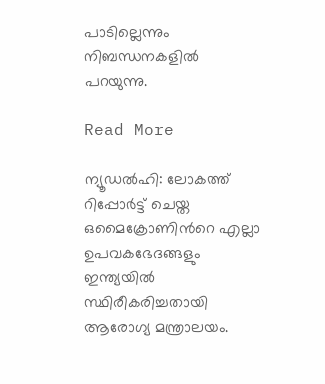പാടില്ലെന്നും നിബന്ധനകളിൽ പറയുന്നു.

Read More

ന്യൂഡൽഹി: ലോകത്ത് റിപ്പോർട്ട് ചെയ്ത ഒമൈക്രോണിന്‍റെ എല്ലാ ഉപവകഭേദങ്ങളും ഇന്ത്യയിൽ സ്ഥിരീകരിച്ചതായി ആരോഗ്യ മന്ത്രാലയം.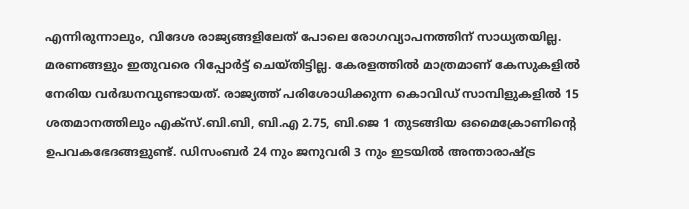എന്നിരുന്നാലും, വിദേശ രാജ്യങ്ങളിലേത് പോലെ രോഗവ്യാപനത്തിന് സാധ്യതയില്ല. മരണങ്ങളും ഇതുവരെ റിപ്പോർട്ട് ചെയ്തിട്ടില്ല. കേരളത്തിൽ മാത്രമാണ് കേസുകളിൽ നേരിയ വർദ്ധനവുണ്ടായത്. രാജ്യത്ത് പരിശോധിക്കുന്ന കൊവിഡ് സാമ്പിളുകളിൽ 15 ശതമാനത്തിലും എക്സ്.ബി.ബി, ബി.എ 2.75, ബി.ജെ 1 തുടങ്ങിയ ഒമൈക്രോണിന്‍റെ ഉപവകഭേദങ്ങളുണ്ട്. ഡിസംബർ 24 നും ജനുവരി 3 നും ഇടയിൽ അന്താരാഷ്ട്ര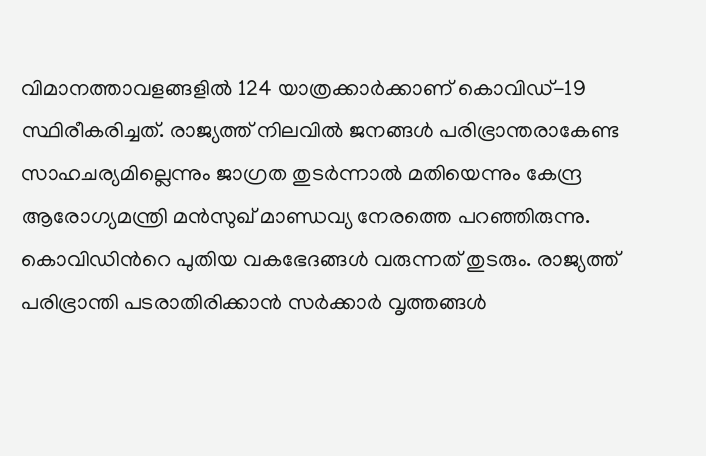വിമാനത്താവളങ്ങളിൽ 124 യാത്രക്കാർക്കാണ് കൊവിഡ്-19 സ്ഥിരീകരിച്ചത്. രാജ്യത്ത് നിലവിൽ ജനങ്ങൾ പരിഭ്രാന്തരാകേണ്ട സാഹചര്യമില്ലെന്നും ജാഗ്രത തുടർന്നാൽ മതിയെന്നും കേന്ദ്ര ആരോഗ്യമന്ത്രി മൻസുഖ് മാണ്ഡവ്യ നേരത്തെ പറഞ്ഞിരുന്നു. കൊവിഡിന്‍റെ പുതിയ വകഭേദങ്ങൾ വരുന്നത് തുടരും. രാജ്യത്ത് പരിഭ്രാന്തി പടരാതിരിക്കാൻ സർക്കാർ വൃത്തങ്ങൾ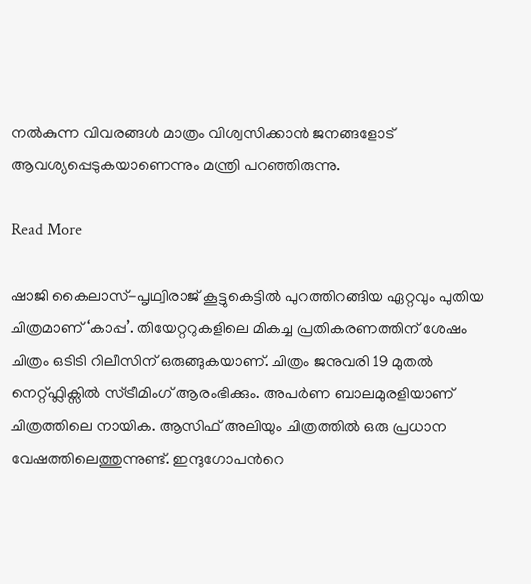നൽകുന്ന വിവരങ്ങൾ മാത്രം വിശ്വസിക്കാൻ ജനങ്ങളോട് ആവശ്യപ്പെടുകയാണെന്നും മന്ത്രി പറഞ്ഞിരുന്നു.

Read More

ഷാജി കൈലാസ്-പൃഥ്വിരാജ് കൂട്ടുകെട്ടിൽ പുറത്തിറങ്ങിയ ഏറ്റവും പുതിയ ചിത്രമാണ് ‘കാപ്പ’. തിയേറ്ററുകളിലെ മികച്ച പ്രതികരണത്തിന് ശേഷം ചിത്രം ഒടിടി റിലീസിന് ഒരുങ്ങുകയാണ്. ചിത്രം ജനുവരി 19 മുതൽ നെറ്റ്ഫ്ലിക്സിൽ സ്ട്രീമിംഗ് ആരംഭിക്കും. അപർണ ബാലമുരളിയാണ് ചിത്രത്തിലെ നായിക. ആസിഫ് അലിയും ചിത്രത്തിൽ ഒരു പ്രധാന വേഷത്തിലെത്തുന്നുണ്ട്. ഇന്ദുഗോപന്‍റെ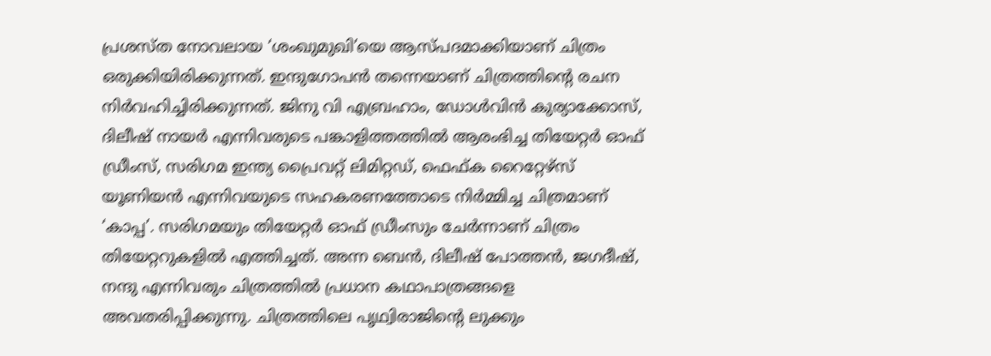പ്രശസ്ത നോവലായ ‘ശംഖുമുഖി’യെ ആസ്പദമാക്കിയാണ് ചിത്രം ഒരുക്കിയിരിക്കുന്നത്. ഇന്ദുഗോപൻ തന്നെയാണ് ചിത്രത്തിന്‍റെ രചന നിർവഹിച്ചിരിക്കുന്നത്. ജിനു വി എബ്രഹാം, ഡോൾവിൻ കുര്യാക്കോസ്, ദിലീഷ് നായർ എന്നിവരുടെ പങ്കാളിത്തത്തിൽ ആരംഭിച്ച തിയേറ്റർ ഓഫ് ഡ്രീംസ്, സരിഗമ ഇന്ത്യ പ്രൈവറ്റ് ലിമിറ്റഡ്, ഫെഫ്ക റൈറ്റേഴ്സ് യൂണിയൻ എന്നിവയുടെ സഹകരണത്തോടെ നിർമ്മിച്ച ചിത്രമാണ് ‘കാപ്പ’. സരിഗമയും തിയേറ്റർ ഓഫ് ഡ്രീംസും ചേർന്നാണ് ചിത്രം തിയേറ്ററുകളിൽ എത്തിച്ചത്. അന്ന ബെൻ, ദിലീഷ് പോത്തൻ, ജഗദീഷ്, നന്ദു എന്നിവരും ചിത്രത്തിൽ പ്രധാന കഥാപാത്രങ്ങളെ അവതരിപ്പിക്കുന്നു. ചിത്രത്തിലെ പൃഥ്വിരാജിന്‍റെ ലുക്കും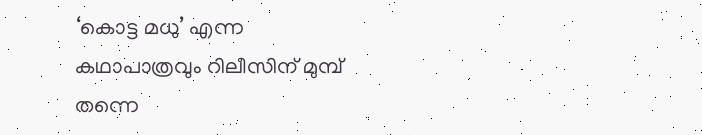‘കൊട്ട മധു’ എന്ന കഥാപാത്രവും റിലീസിന് മുമ്പ് തന്നെ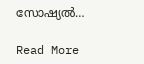സോഷ്യൽ…

Read More